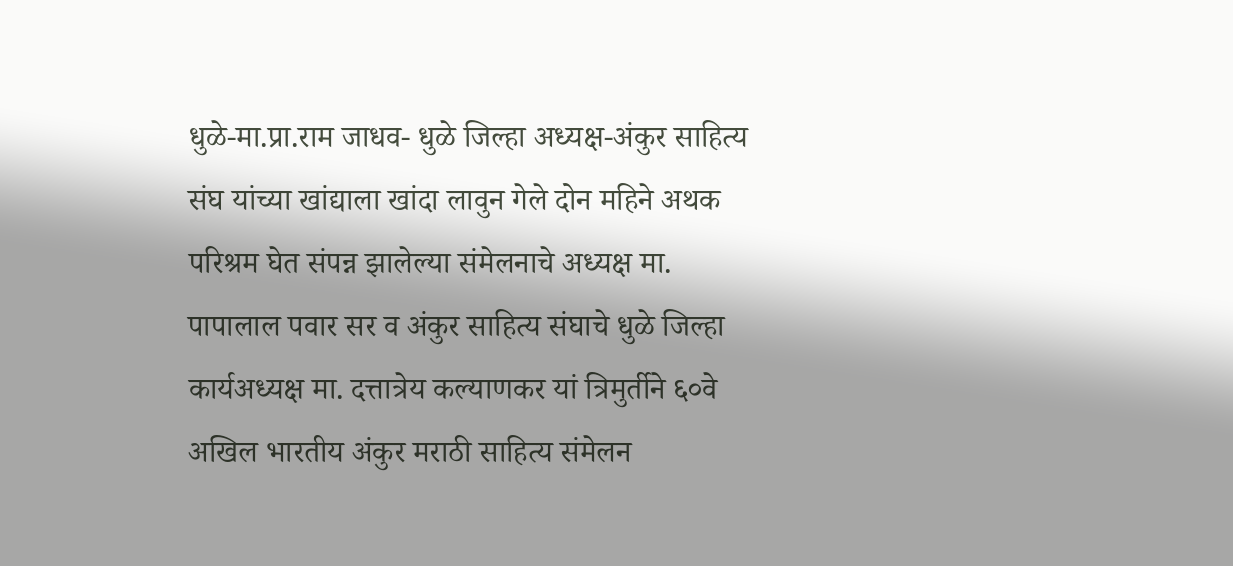धुळे-मा.प्रा.राम जाधव- धुळे जिल्हा अध्यक्ष-अंकुर साहित्य संघ यांच्या खांद्याला खांदा लावुन गेले दोन महिने अथक परिश्रम घेत संपन्न झालेल्या संमेलनाचे अध्यक्ष मा. पापालाल पवार सर व अंकुर साहित्य संघाचे धुळे जिल्हा कार्यअध्यक्ष मा. दत्तात्रेय कल्याणकर यां त्रिमुर्तीने ६०वे अखिल भारतीय अंकुर मराठी साहित्य संमेलन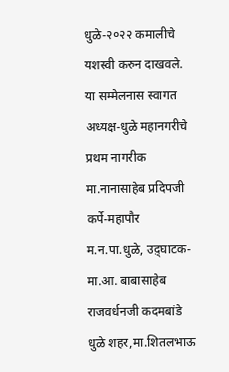धुळे-२०२२ कमालीचे यशस्वी करुन दाखवले.
या सम्मेलनास स्वागत अध्यक्ष-धुळे महानगरीचे प्रथम नागरीक मा.नानासाहेब प्रदिपजी कर्पे-महापौर म.न.पा.धुळे, उद़्घाटक- मा.आ. बाबासाहेब राजवर्धनजी कदमबांडे धुळे शहर,मा.शितलभाऊ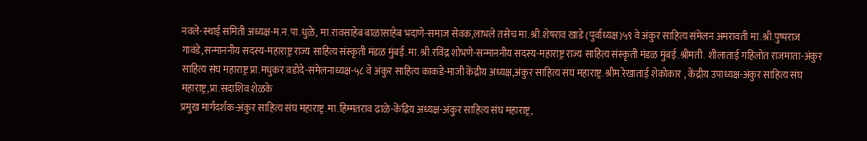नवले-स्थाई समिती अध्यक्ष-म.न.पा.धुळे, मा.रावसाहेब बाळासाहेब भदाणे-समाज सेवक,लाभले तसेच मा.श्री.शेषराव खाडे (पुर्वाध्यक्ष)५९ वे अंकुर साहित्य संमेलन अमरावती मा.श्री.पुष्पराज गावंडे,सन्माननीय सदस्य-महाराष्ट्र राज्य साहित्य संस्कृती मंडळ मुंबई.मा.श्री.रविंद्र शोभणे-सन्माननीय सदस्य-महाराष्ट्र राज्य साहित्य संस्कृती मंडळ मुंबई.श्रीमती. शीलाताई गहिलोत राजमाता-अंकुर साहित्य संघ महाराष्ट्र प्रा.मधुकर वडोदे-संमेलनाध्यक्ष-५८ वे अंकुर साहित्य काकडे-माजी केंद्रीय अध्यक्ष,अंकुर साहित्य संघ महाराष्ट्र.श्रीम.रेखाताई शेकोकार , केंद्रीय उपाध्यक्ष-अंकुर साहित्य संघ महाराष्ट्र,प्रा.सदाशिव शेळके
प्रमुख मार्गदर्शक-अंकुर साहित्य संघ महाराष्ट्र.मा.हिम्मतराव ढाळे-केंद्रिय अध्यक्ष-अंकुर साहित्य संघ महाराष्ट्र,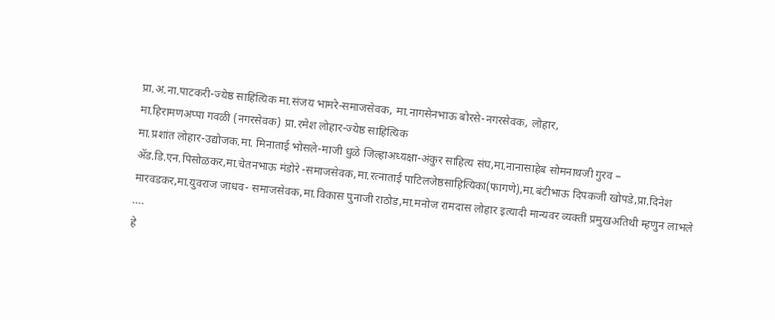प्रा.अ.ना.पाटकरी-ज्येष्ठ साहित्यिक मा.संजय भामरे-समाजसेवक, मा.नागसेनभाऊ बोरसे-नगरसेवक, लोहार,
मा.हिरामणअप्पा गवळी (नगरसेवक) प्रा.रमेश लोहार-ज्येष्ठ साहित्यिक
मा.प्रशांत लोहार-उद्योजक.मा. मिनाताई भोसले-माजी धुळे जिल्हाअध्यक्षा-अंकुर साहित्य संघ,मा.नानासाहेब सोमनाथजी गुरव –
ॲड.डि.एन.पिसोळकर,मा.चेतनभाऊ मंडोरे -समाजसेवक,मा.रत्नाताई पाटिलजेष्ठसाहित्यिका(फागणे),मा.बंटीभाऊ दिपकजी खोपडे,प्रा.दिनेश मारवडकर,मा.युवराज जाधव- समाजसेवक,मा.विकास पुनाजी राठोड,मा.मनोज रामदास लोहार इत्यादी मान्यवर व्यक्तीं प्रमुखअतिथी म्हणुन लाभले ….
हे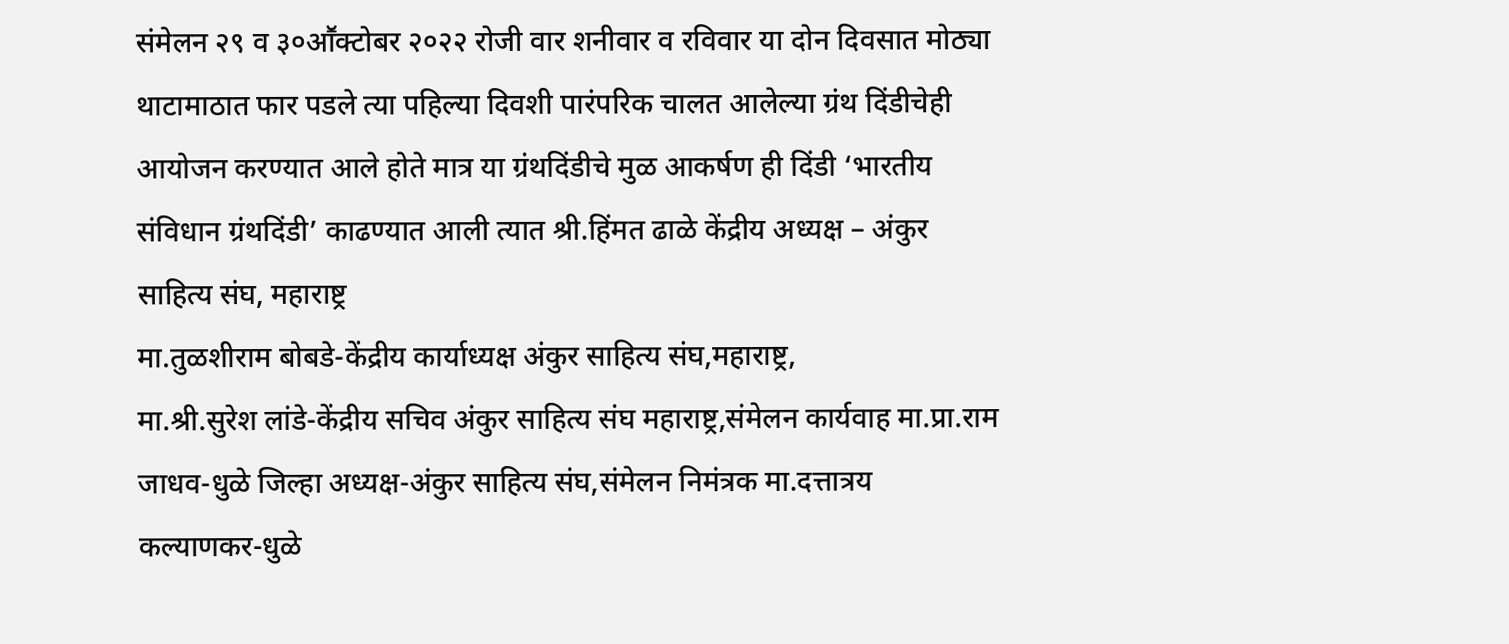संमेलन २९ व ३०आॕक्टोबर २०२२ रोजी वार शनीवार व रविवार या दोन दिवसात मोठ्या थाटामाठात फार पडले त्या पहिल्या दिवशी पारंपरिक चालत आलेल्या ग्रंथ दिंडीचेही आयोजन करण्यात आले होते मात्र या ग्रंथदिंडीचे मुळ आकर्षण ही दिंडी ‘भारतीय संविधान ग्रंथदिंडी’ काढण्यात आली त्यात श्री.हिंमत ढाळे केंद्रीय अध्यक्ष – अंकुर साहित्य संघ, महाराष्ट्र
मा.तुळशीराम बोबडे-केंद्रीय कार्याध्यक्ष अंकुर साहित्य संघ,महाराष्ट्र,
मा.श्री.सुरेश लांडे-केंद्रीय सचिव अंकुर साहित्य संघ महाराष्ट्र,संमेलन कार्यवाह मा.प्रा.राम जाधव-धुळे जिल्हा अध्यक्ष-अंकुर साहित्य संघ,संमेलन निमंत्रक मा.दत्तात्रय कल्याणकर-धुळे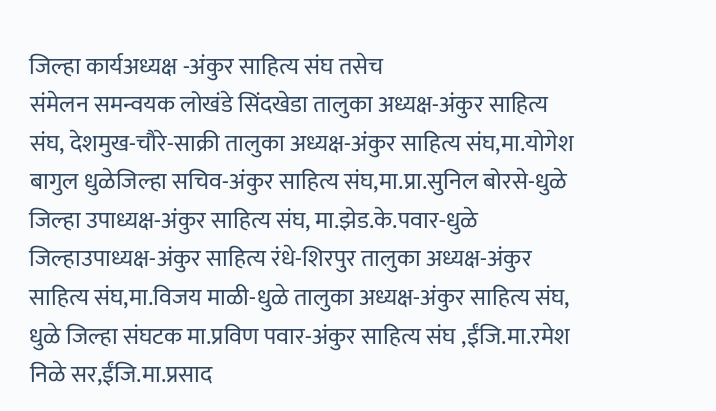जिल्हा कार्यअध्यक्ष -अंकुर साहित्य संघ तसेच
संमेलन समन्वयक लोखंडे सिंदखेडा तालुका अध्यक्ष-अंकुर साहित्य संघ, देशमुख-चौरे-साक्री तालुका अध्यक्ष-अंकुर साहित्य संघ,मा.योगेश बागुल धुळेजिल्हा सचिव-अंकुर साहित्य संघ,मा.प्रा.सुनिल बोरसे-धुळे जिल्हा उपाध्यक्ष-अंकुर साहित्य संघ, मा.झेड.के.पवार-धुळे जिल्हाउपाध्यक्ष-अंकुर साहित्य रंधे-शिरपुर तालुका अध्यक्ष-अंकुर साहित्य संघ,मा.विजय माळी-धुळे तालुका अध्यक्ष-अंकुर साहित्य संघ,
धुळे जिल्हा संघटक मा.प्रविण पवार-अंकुर साहित्य संघ ,ईंजि.मा.रमेश निळे सर,ईंजि.मा.प्रसाद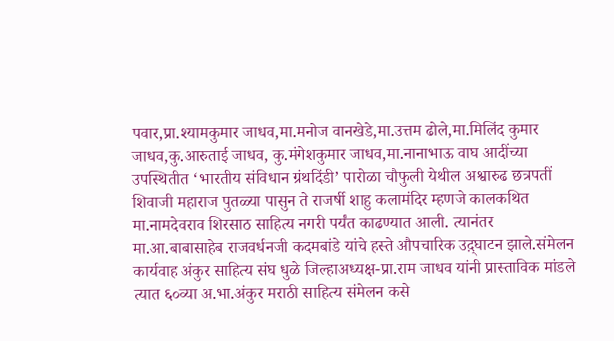पवार,प्रा.श्यामकुमार जाधव,मा.मनोज वानखेडे,मा.उत्तम ढोले,मा.मिलिंद कुमार जाधव,कु.आरुताई जाधव, कु.मंगेशकुमार जाधव,मा.नानाभाऊ वाघ आदींच्या उपस्थितीत ‘भारतीय संविधान ग्रंथदिंडी’ पारोळा चौफुली येथील अश्वारुढ छत्रपतीं शिवाजी महाराज पुतळ्या पासुन ते राजर्षी शाहु कलामंदिर म्हणजे कालकथित मा.नामदेवराव शिरसाठ साहित्य नगरी पर्यंत काढण्यात आली. त्यानंतर मा.आ.बाबासाहेब राजवर्धनजी कदमबांडे यांचे हस्ते औपचारिक उद़्घाटन झाले.संमेलन कार्यवाह अंकुर साहित्य संघ धुळे जिल्हाअध्यक्ष-प्रा.राम जाधव यांनी प्रास्ताविक मांडले त्यात ६०व्या अ.भा.अंकुर मराठी साहित्य संमेलन कसे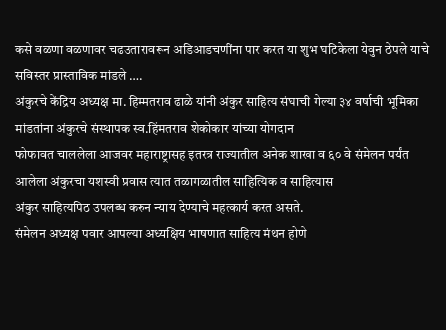कसे वळणा वळणावर चढउतारावरून अडिआडचणींना पार करत या शुभ घटिकेला येवुन ठेपले याचे सविस्तर प्रास्ताविक मांडले ….
अंकुरचे केंद्रिय अध्यक्ष मा. हिम्मतराव ढाळे यांनी अंकुर साहित्य संघाची गेल्या ३४ वर्षाची भूमिका मांडतांना अंकुरचे संस्थापक स्व.हिंमतराव शेकोकार यांच्या योगदान
फोफावत चाललेला आजवर महाराष्ट्रासह इतरत्र राज्यातील अनेक शाखा व ६० वे संमेलन पर्यंत आलेला अंकुरचा यशस्वी प्रवास त्यात तळागळातील साहित्यिक व साहित्यास
अंकुर साहित्यपिठ उपलब्ध करुन न्याय देण्याचे महत्कार्य करत असते.
संमेलन अध्यक्ष पवार आपल्या अध्यक्षिय भाषणात साहित्य मंथन होणे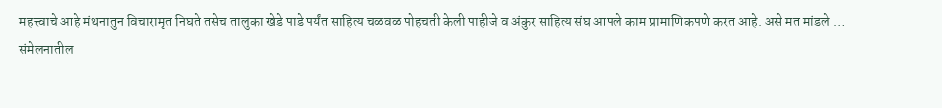महत्त्वाचे आहे मंथनातुन विचारामृत निघते तसेच तालुका खेडे पाडे पर्यंत साहित्य चळवळ पोहचती केली पाहीजे व अंकुर साहित्य संघ आपले काम प्रामाणिकपणे करत आहे. असे मत मांडले …
संमेलनातील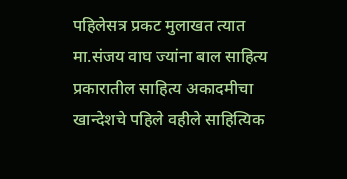पहिलेसत्र प्रकट मुलाखत त्यात मा.संजय वाघ ज्यांना बाल साहित्य प्रकारातील साहित्य अकादमीचा खान्देशचे पहिले वहीले साहित्यिक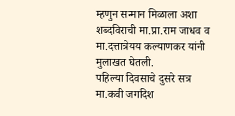म्हणुन सन्मान मिळाला अशा शब्दविराची मा.प्रा.राम जाधव व मा.दत्तात्रेयय कल्याणकर यांनी मुलाखत घेतली.
पहिल्या दिवसाचे दुसरे सत्र
मा.कवी जगदिश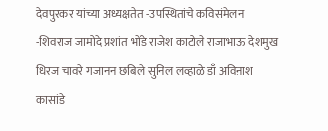देवपुरकर यांच्या अध्यक्षतेत -उपस्थितांचे कविसंमेलन -शिवराज जामोदे प्रशांत भोंडे राजेश काटोले राजाभाऊ देशमुख धिरज चावरे गजानन छबिले सुनिल लव्हाळे डाँ अविऩाश कासांडे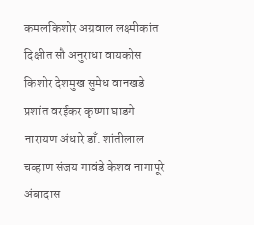कमलकिशोर अग्रवाल लक्ष्मीकांत दिक्षीत सौ अनुराधा वायकोस किशोर देशमुख सुमेध वानखडे प्रशांत वरईकर कृष्णा घाडगे नारायण अंधारे डाँ. शांतीलाल चव्हाण संजय गावंडे केशव नागापूरे अंबादास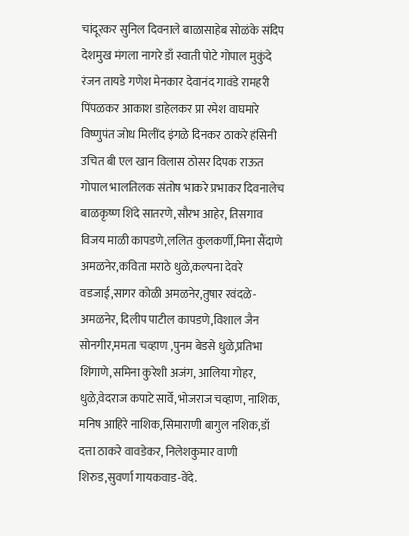चांदूरकर सुनिल दिवनाले बाळासाहेब सोळंके संदिप देशमुख मंगला नागरे डाँ स्वाती पोटे गोपाल मुकुंदे रंजन तायडे गणेश मेनकार देवानंद गावंडे रामहरी पिंपळकर आकाश डाहेलकर प्रा रमेश वाघमारे विष्णुपंत जोध मिलींद इंगळे दिनकर ठाकरे हंसिनी उचित बी एल खान विलास ठोसर दिपक राऊत गोपाल भालतिलक संतोष भाकरे प्रभाकर दिवनालेच बाळकृष्ण शिंदे सातरणे,सौरभ आहेर, तिसगाव विजय माळी कापडणे,ललित कुलकर्णी,मिना सैंदाणे अमळनेर,कविता मराठे धुळे,कल्पना देवरे वडजाई,सागर कोळी अमळनेर,तुषार रवंदळे-अमळनेर, दिलीप पाटील कापडणे,विशाल जैन सोनगीर,ममता चव्हाण ,पुनम बेडसे धुळे,प्रतिभा शिंगाणे,समिना कुरेशी अजंग, आलिया गोहर, धुळे,वेदराज कपाटे सार्वे,भोजराज चव्हाण, नाशिक, मनिष आहिरे नाशिक,सिमाराणी बागुल नशिक,डॉ दत्ता ठाकरे वावडेकर, निलेशकुमार वाणी शिरुड,सुवर्णा गायकवाड-वेंदे.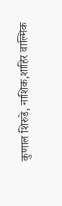कुणाल शिरुडे, नाशिक,शाहिर वाल्मिक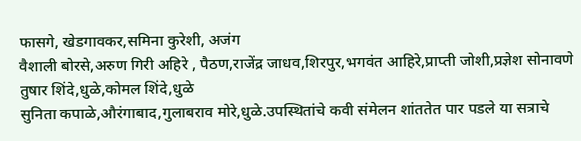फासगे, खेडगावकर,समिना कुरेशी, अजंग
वैशाली बोरसे,अरुण गिरी अहिरे , पैठण,राजेंद्र जाधव,शिरपुर,भगवंत आहिरे,प्राप्ती जोशी,प्रज्ञेश सोनावणे
तुषार शिंदे,धुळे,कोमल शिंदे,धुळे
सुनिता कपाळे,औरंगाबाद,गुलाबराव मोरे,धुळे.उपस्थितांचे कवी संमेलन शांततेत पार पडले या सत्राचे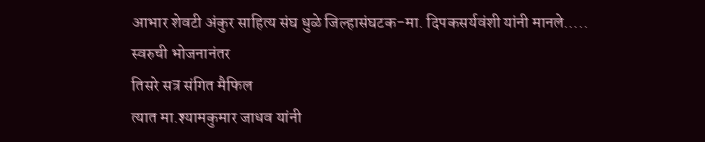आभार शेवटी अंकुर साहित्य संघ धुळे जिल्हासंघटक-मा. दिपकसर्यवंशी यांनी मानले…..
स्वरुची भोजनानंतर
तिसरे सत्र संगित मैफिल
त्यात मा.श्यामकुमार जाधव यांनी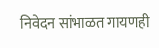निवेदन सांभाळत गायणही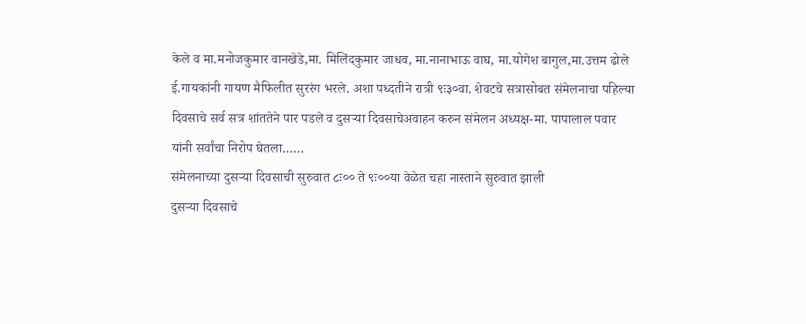केले व मा.मनोजकुमार वानखेडे,मा. मिलिंदकुमार जाधव, मा.नानाभाऊ वाघ, मा.योगेश बागुल,मा.उत्तम ढोले ई.गायकांनी गायण मैफिलीत सुररंग भरले. अशा पध्दतीने रात्री ९ः३०वा. शेवटचे सत्रासोबत संमेलनाचा पहिल्या दिवसाचे सर्व सत्र शांततेने पार पडले व दुसऱ्या दिवसाचेअवाहन करुन संमेलन अध्यक्ष-मा. पापालाल पवार यांनी सर्वांचा निरोप घेतला……
संमेलनाच्या दुसऱ्या दिवसाची सुरुवात ८ः०० ते ९ः००या वेळेत चहा नास्ताने सुरुवात झाली
दुसऱ्या दिवसाचे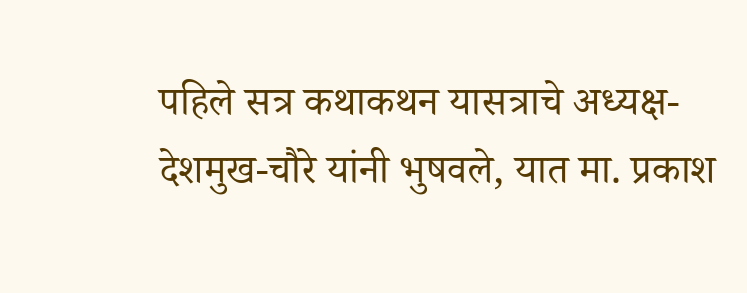पहिले सत्र कथाकथन यासत्राचे अध्यक्ष- देशमुख-चौरे यांनी भुषवले, यात मा. प्रकाश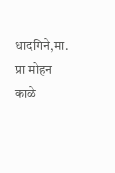धादगिने,मा. प्रा मोहन काळे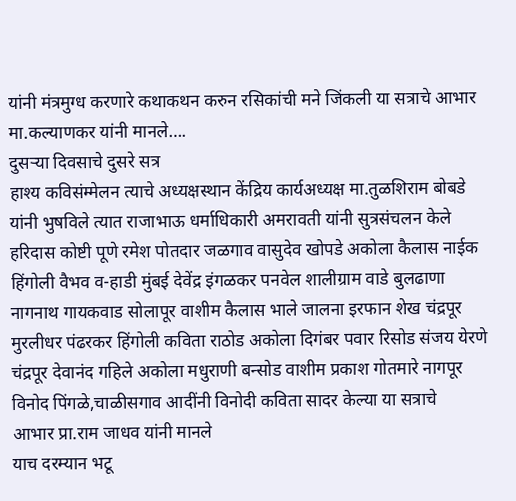यांनी मंत्रमुग्ध करणारे कथाकथन करुन रसिकांची मने जिंकली या सत्राचे आभार मा.कल्याणकर यांनी मानले….
दुसऱ्या दिवसाचे दुसरे सत्र
हाश्य कविसंम्मेलन त्याचे अध्यक्षस्थान केंद्रिय कार्यअध्यक्ष मा.तुळशिराम बोबडे यांनी भुषविले त्यात राजाभाऊ धर्माधिकारी अमरावती यांनी सुत्रसंचलन केले हरिदास कोष्टी पूणे रमेश पोतदार जळगाव वासुदेव खोपडे अकोला कैलास नाईक हिंगोली वैभव व-हाडी मुंबई देवेंद्र इंगळकर पनवेल शालीग्राम वाडे बुलढाणा नागनाथ गायकवाड सोलापूर वाशीम कैलास भाले जालना इरफान शेख चंद्रपूर मुरलीधर पंढरकर हिंगोली कविता राठोड अकोला दिगंबर पवार रिसोड संजय येरणे चंद्रपूर देवानंद गहिले अकोला मधुराणी बन्सोड वाशीम प्रकाश गोतमारे नागपूर
विनोद पिंगळे,चाळीसगाव आदींनी विनोदी कविता सादर केल्या या सत्राचे
आभार प्रा.राम जाधव यांनी मानले
याच दरम्यान भटू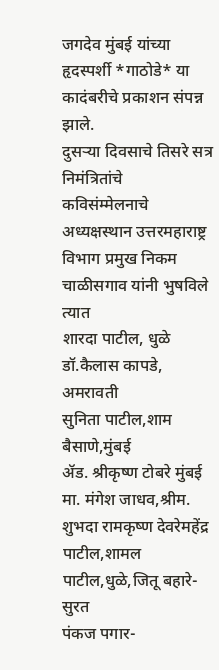जगदेव मुंबई यांच्या हृदस्पर्शी *गाठोडे* या कादंबरीचे प्रकाशन संपन्न झाले.
दुसऱ्या दिवसाचे तिसरे सत्र
निमंत्रितांचे कविसंम्मेलनाचे अध्यक्षस्थान उत्तरमहाराष्ट्र विभाग प्रमुख निकम चाळीसगाव यांनी भुषविले त्यात
शारदा पाटील, धुळे
डॉ.कैलास कापडे, अमरावती
सुनिता पाटील,शाम बैसाणे,मुंबई
ॲड. श्रीकृष्ण टोबरे मुंबई
मा. मंगेश जाधव,श्रीम. शुभदा रामकृष्ण देवरेमहेंद्र पाटील,शामल पाटील,धुळे,जितू बहारे-सुरत
पंकज पगार-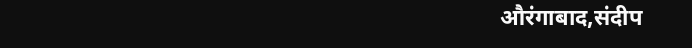औरंगाबाद,संदीप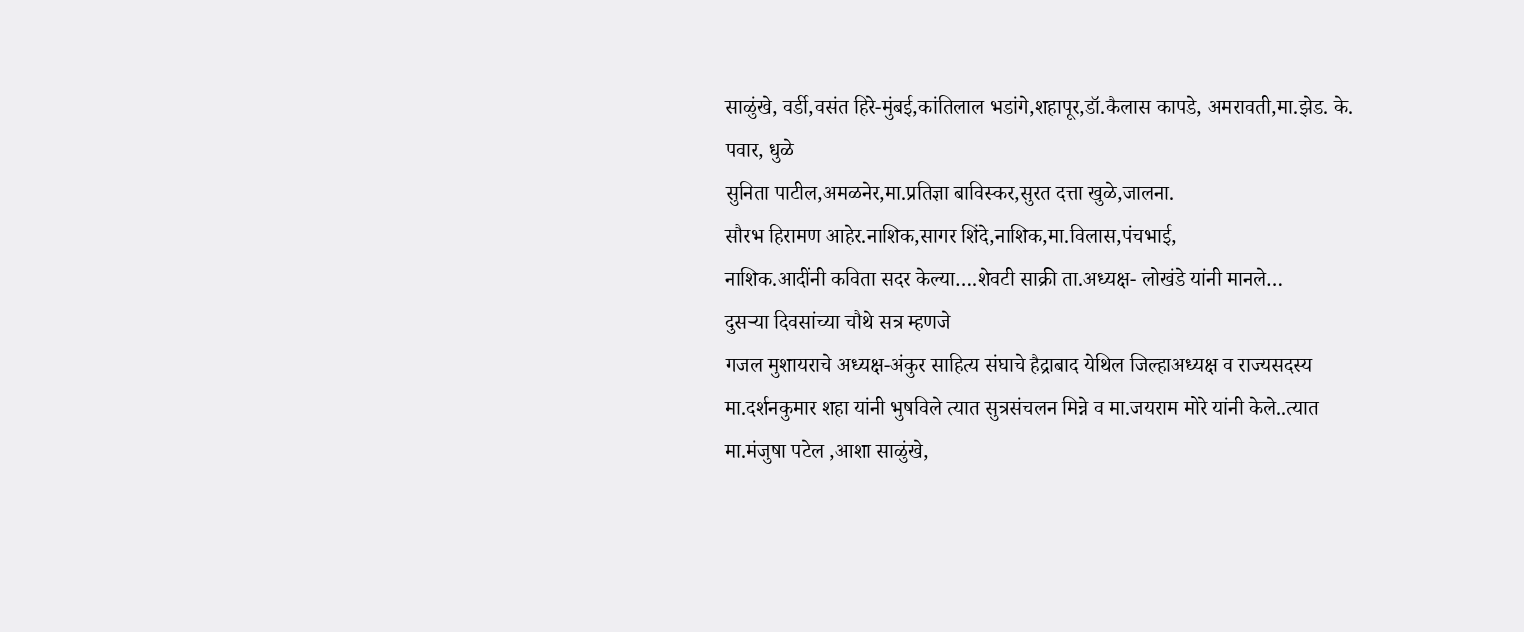साळुंखे, वर्डी,वसंत हिरे-मुंबई,कांतिलाल भडांगे,शहापूर,डॉ.कैलास कापडे, अमरावती,मा.झेड. के. पवार, धुळे
सुनिता पाटील,अमळनेर,मा.प्रतिज्ञा बाविस्कर,सुरत दत्ता खुळे,जालना.
सौरभ हिरामण आहेर.नाशिक,सागर शिंदे,नाशिक,मा.विलास,पंचभाई,
नाशिक.आदींनी कविता सदर केल्या….शेवटी साक्री ता.अध्यक्ष- लोखंडे यांनी मानले…
दुसऱ्या दिवसांच्या चौथे सत्र म्हणजे
गजल मुशायराचे अध्यक्ष-अंकुर साहित्य संघाचे हैद्राबाद येथिल जिल्हाअध्यक्ष व राज्यसदस्य मा.दर्शनकुमार शहा यांनी भुषविले त्यात सुत्रसंचलन मिन्ने व मा.जयराम मोरे यांनी केले..त्यात मा.मंजुषा पटेल ,आशा साळुंखे,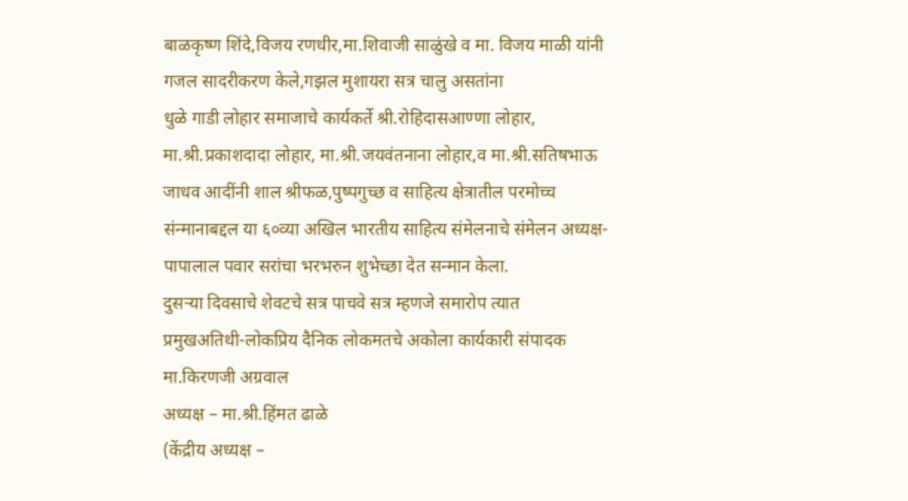बाळकृष्ण शिंदे,विजय रणधीर,मा.शिवाजी साळुंखे व मा. विजय माळी यांनी गजल सादरीकरण केले,गझल मुशायरा सत्र चालु असतांना
धुळे गाडी लोहार समाजाचे कार्यकर्ते श्री.रोहिदासआण्णा लोहार, मा.श्री.प्रकाशदादा लोहार, मा.श्री.जयवंतनाना लोहार,व मा.श्री.सतिषभाऊ जाधव आदींनी शाल श्रीफळ,पुष्पगुच्छ व साहित्य क्षेत्रातील परमोच्च संन्मानाबद्दल या ६०व्या अखिल भारतीय साहित्य संमेलनाचे संमेलन अध्यक्ष- पापालाल पवार सरांचा भरभरुन शुभेच्छा देत सन्मान केला.
दुसऱ्या दिवसाचे शेवटचे सत्र पाचवे सत्र म्हणजे समारोप त्यात
प्रमुखअतिथी-लोकप्रिय दैनिक लोकमतचे अकोला कार्यकारी संपादक मा.किरणजी अग्रवाल
अध्यक्ष – मा.श्री.हिंमत ढाळे
(केंद्रीय अध्यक्ष –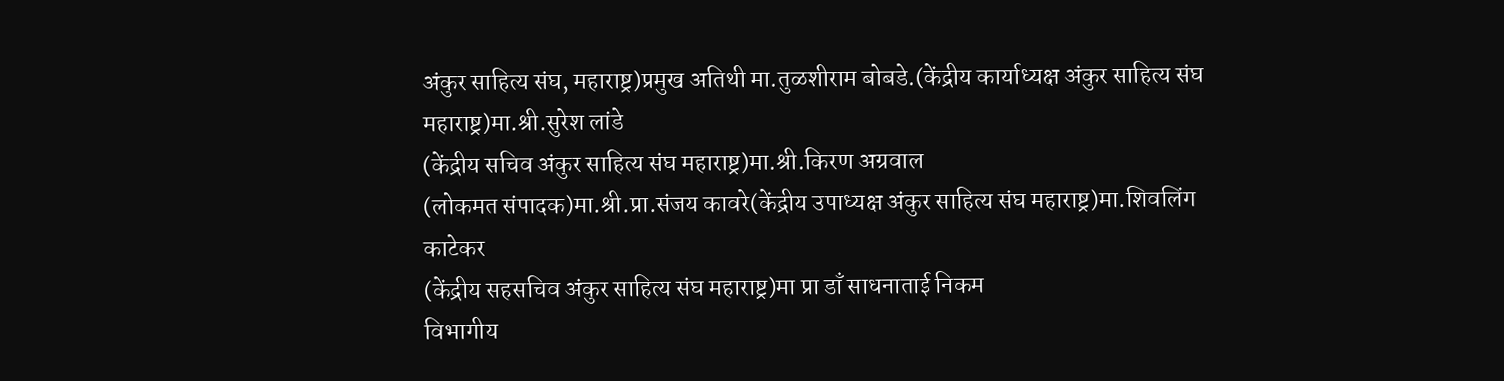अंकुर साहित्य संघ, महाराष्ट्र)प्रमुख अतिथी मा.तुळशीराम बोबडे.(केंद्रीय कार्याध्यक्ष अंकुर साहित्य संघ महाराष्ट्र)मा.श्री.सुरेश लांडे
(केंद्रीय सचिव अंकुर साहित्य संघ महाराष्ट्र)मा.श्री.किरण अग्रवाल
(लोकमत संपादक)मा.श्री.प्रा.संजय कावरे(केंद्रीय उपाध्यक्ष अंकुर साहित्य संघ महाराष्ट्र)मा.शिवलिंग काटेकर
(केंद्रीय सहसचिव अंकुर साहित्य संघ महाराष्ट्र)मा प्रा डाँ साधनाताई निकम
विभागीय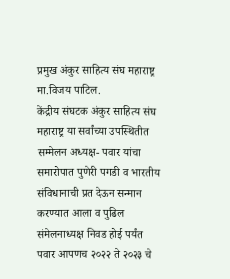प्रमुख अंकुर साहित्य संघ महाराष्ट्र मा.विजय पाटिल.
केंद्रीय संघटक अंकुर साहित्य संघ महाराष्ट्र या सर्वांच्या उपस्थितीत सम्मेलन अध्यक्ष- पवार यांचा समारोपात पुणेरी पगडी व भारतीय संविधानाची प्रत देऊन सन्मान करण्यात आला व पुढिल संमेलनाध्यक्ष निवड होई पर्यंत पवार आपणच २०२२ ते २०२३ चे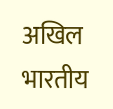अखिल भारतीय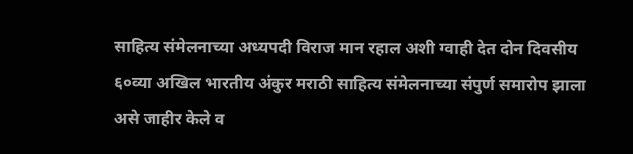साहित्य संमेलनाच्या अध्यपदी विराज मान रहाल अशी ग्वाही देत दोन दिवसीय ६०व्या अखिल भारतीय अंकुर मराठी साहित्य संमेलनाच्या संपुर्ण समारोप झाला असे जाहीर केले व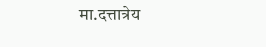मा.दत्तात्रेय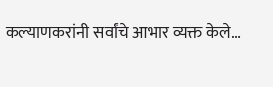कल्याणकरांनी सर्वांचे आभार व्यक्त केले…